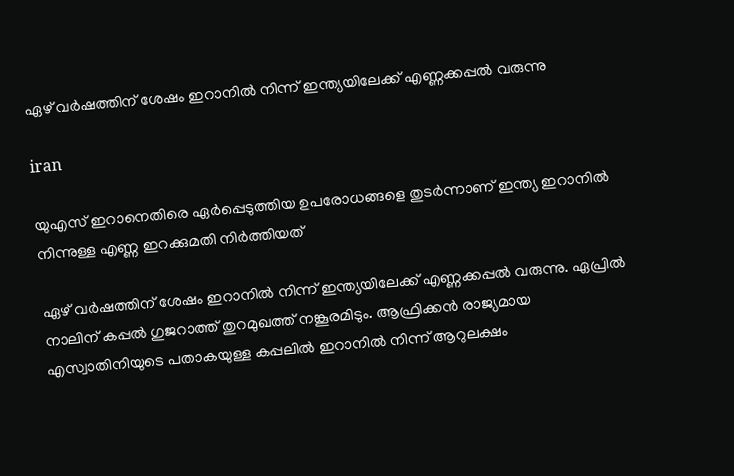ഏഴ് വര്‍ഷത്തിന് ശേഷം ഇറാനില്‍ നിന്ന് ഇന്ത്യയിലേക്ക് എണ്ണക്കപ്പല്‍ വരുന്നു

iran

യുഎസ് ഇറാനെതിരെ ഏര്‍പ്പെടുത്തിയ ഉപരോധങ്ങളെ തുടര്‍ന്നാണ് ഇന്ത്യ ഇറാനില്‍ നിന്നുള്ള എണ്ണ ഇറക്കുമതി നിര്‍ത്തിയത്

ഏഴ് വര്‍ഷത്തിന് ശേഷം ഇറാനില്‍ നിന്ന് ഇന്ത്യയിലേക്ക് എണ്ണക്കപ്പല്‍ വരുന്നു. ഏപ്രില്‍ നാലിന് കപ്പല്‍ ഗുജറാത്ത് തുറമുഖത്ത് നങ്കൂരമിടും. ആഫ്രിക്കന്‍ രാജ്യമായ എസ്വാതിനിയുടെ പതാകയുള്ള കപ്പലില്‍ ഇറാനില്‍ നിന്ന് ആറുലക്ഷം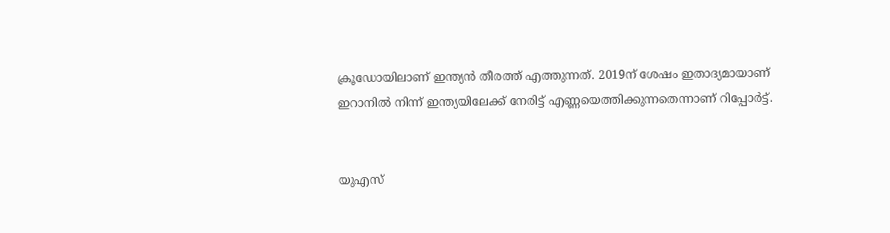ക്രൂഡോയിലാണ് ഇന്ത്യന്‍ തീരത്ത് എത്തുന്നത്. 2019ന് ശേഷം ഇതാദ്യമായാണ് ഇറാനില്‍ നിന്ന് ഇന്ത്യയിലേക്ക് നേരിട്ട് എണ്ണയെത്തിക്കുന്നതെന്നാണ് റിപ്പോര്‍ട്ട്.


യുഎസ്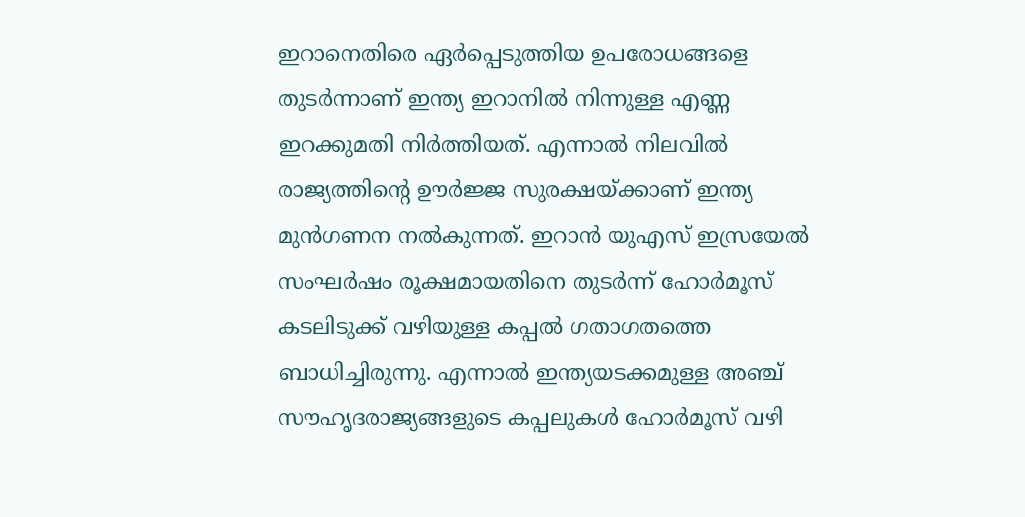ഇറാനെതിരെ ഏര്‍പ്പെടുത്തിയ ഉപരോധങ്ങളെ തുടര്‍ന്നാണ് ഇന്ത്യ ഇറാനില്‍ നിന്നുള്ള എണ്ണ ഇറക്കുമതി നിര്‍ത്തിയത്. എന്നാല്‍ നിലവില്‍ രാജ്യത്തിന്റെ ഊര്‍ജ്ജ സുരക്ഷയ്ക്കാണ് ഇന്ത്യ മുന്‍ഗണന നല്‍കുന്നത്. ഇറാന്‍ യുഎസ് ഇസ്രയേല്‍ സംഘര്‍ഷം രൂക്ഷമായതിനെ തുടര്‍ന്ന് ഹോര്‍മൂസ് കടലിടുക്ക് വഴിയുള്ള കപ്പല്‍ ഗതാഗതത്തെ ബാധിച്ചിരുന്നു. എന്നാല്‍ ഇന്ത്യയടക്കമുള്ള അഞ്ച് സൗഹൃദരാജ്യങ്ങളുടെ കപ്പലുകള്‍ ഹോര്‍മൂസ് വഴി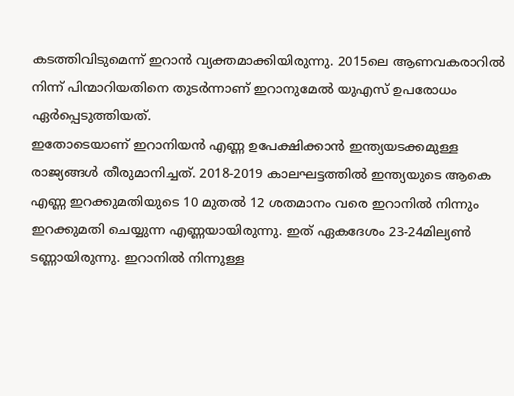കടത്തിവിടുമെന്ന് ഇറാന്‍ വ്യക്തമാക്കിയിരുന്നു. 2015ലെ ആണവകരാറില്‍ നിന്ന് പിന്മാറിയതിനെ തുടര്‍ന്നാണ് ഇറാനുമേല്‍ യുഎസ് ഉപരോധം ഏര്‍പ്പെടുത്തിയത്.
ഇതോടെയാണ് ഇറാനിയന്‍ എണ്ണ ഉപേക്ഷിക്കാന്‍ ഇന്ത്യയടക്കമുള്ള രാജ്യങ്ങള്‍ തീരുമാനിച്ചത്. 2018-2019 കാലഘട്ടത്തില്‍ ഇന്ത്യയുടെ ആകെ എണ്ണ ഇറക്കുമതിയുടെ 10 മുതല്‍ 12 ശതമാനം വരെ ഇറാനില്‍ നിന്നും ഇറക്കുമതി ചെയ്യുന്ന എണ്ണയായിരുന്നു. ഇത് ഏകദേശം 23-24മില്യണ്‍ ടണ്ണായിരുന്നു. ഇറാനില്‍ നിന്നുള്ള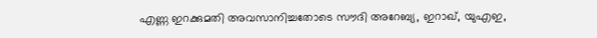എണ്ണ ഇറക്കുമതി അവസാനിച്ചതോടെ സൗദി അറേബ്യ, ഇറാഖ്, യുഎഇ,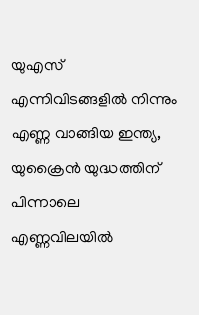യുഎസ് എന്നിവിടങ്ങളില്‍ നിന്നും എണ്ണ വാങ്ങിയ ഇന്ത്യ, യുക്രൈന്‍ യുദ്ധത്തിന് പിന്നാലെ എണ്ണവിലയില്‍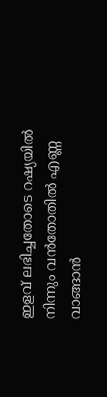ഇളവ് ലഭിച്ചതോടെ റഷ്യയില്‍ നിന്നും വന്‍തോതില്‍ എണ്ണ വാങ്ങാന്‍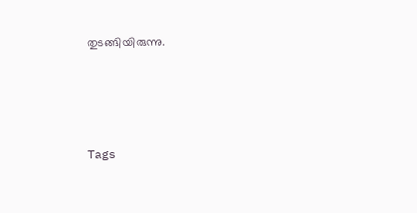തുടങ്ങിയിരുന്നു.




Tags